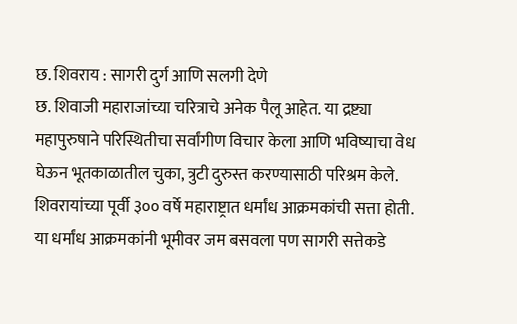छ. शिवराय : सागरी दुर्ग आणि सलगी देणे
छ. शिवाजी महाराजांच्या चरित्राचे अनेक पैलू आहेत. या द्रष्ट्या महापुरुषाने परिस्थितीचा सर्वांगीण विचार केला आणि भविष्याचा वेध घेऊन भूतकाळातील चुका, त्रुटी दुरुस्त करण्यासाठी परिश्रम केले. शिवरायांच्या पूर्वी ३०० वर्षे महाराष्ट्रात धर्मांध आक्रमकांची सत्ता होती. या धर्मांध आक्रमकांनी भूमीवर जम बसवला पण सागरी सत्तेकडे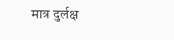मात्र दुर्लक्ष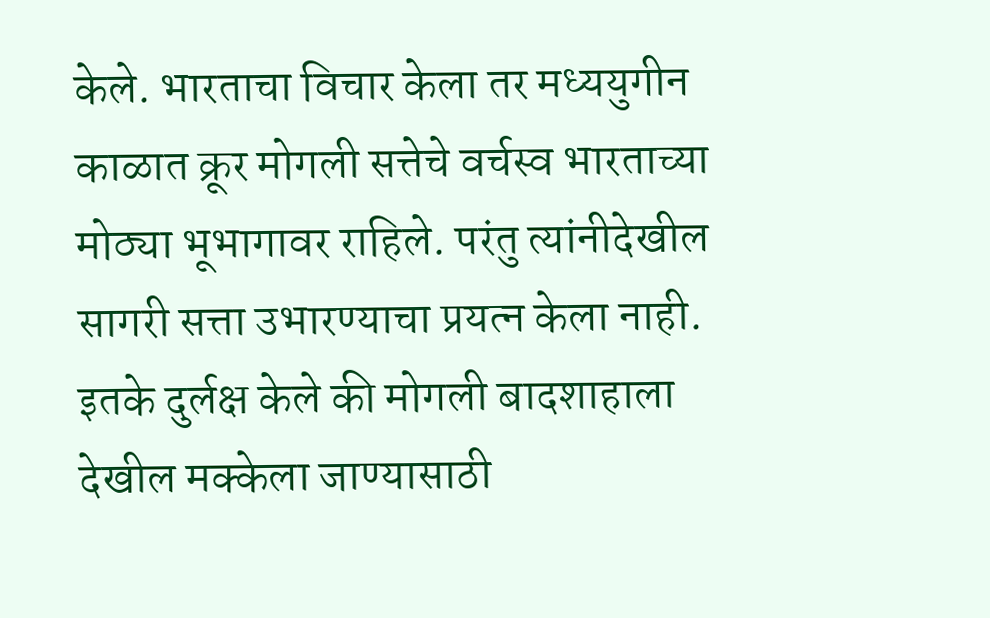केले. भारताचा विचार केला तर मध्ययुगीन काळात क्रूर मोगली सत्तेचे वर्चस्व भारताच्या मोठ्या भूभागावर राहिले. परंतु त्यांनीदेखील सागरी सत्ता उभारण्याचा प्रयत्न केला नाही. इतके दुर्लक्ष केले की मोगली बादशाहाला देखील मक्केला जाण्यासाठी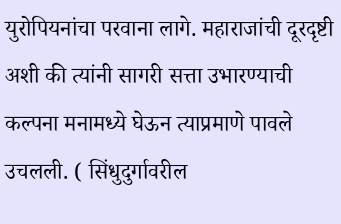युरोपियनांचा परवाना लागे. महाराजांची दूरदृष्टी अशी की त्यांनी सागरी सत्ता उभारण्याची कल्पना मनामध्ये घेऊन त्याप्रमाणे पावले उचलली. ( सिंधुदुर्गावरील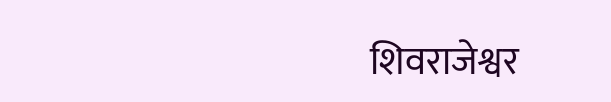शिवराजेश्वर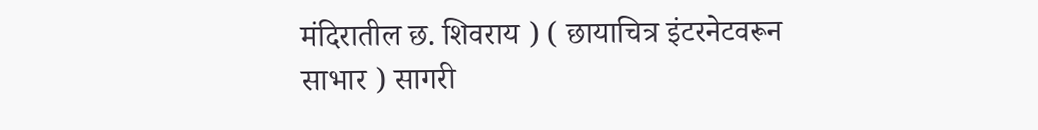मंदिरातील छ. शिवराय ) ( छायाचित्र इंटरनेटवरून साभार ) सागरी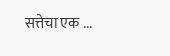सत्तेचा एक ...